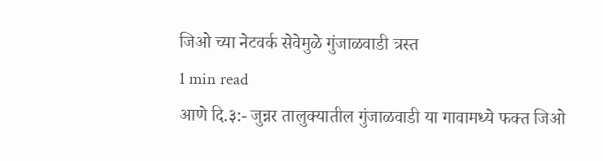जिओ च्या नेटवर्क सेवेमुळे गुंजाळवाडी त्रस्त
1 min read
आणे दि.३:- जुन्नर तालुक्यातील गुंजाळवाडी या गावामध्ये फक्त जिओ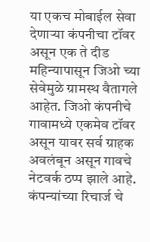या एकच मोबाईल सेवा देणाऱ्या कंपनीचा टॉवर असून एक ते दीड महिन्यापासून जिओ च्या सेवेमुळे ग्रामस्थ वैतागले आहेत. जिओ कंपनीचे गावामध्ये एकमेव टॉवर असून यावर सर्व ग्राहक अवलंबून असून गावचे नेटवर्क ठप्प झाले आहे.
कंपन्यांच्या रिचार्ज चे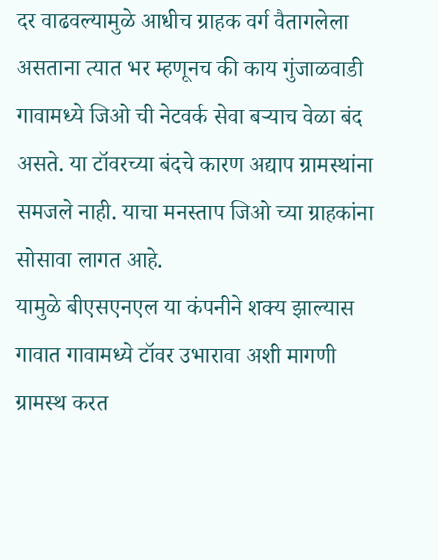दर वाढवल्यामुळे आधीच ग्राहक वर्ग वैतागलेला असताना त्यात भर म्हणूनच की काय गुंजाळवाडी गावामध्ये जिओ ची नेटवर्क सेवा बऱ्याच वेळा बंद असते. या टॉवरच्या बंदचे कारण अद्याप ग्रामस्थांना समजले नाही. याचा मनस्ताप जिओ च्या ग्राहकांना सोसावा लागत आहे.
यामुळे बीएसएनएल या कंपनीने शक्य झाल्यास गावात गावामध्ये टॉवर उभारावा अशी मागणी ग्रामस्थ करत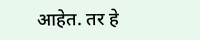आहेत. तर हे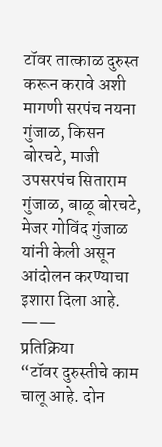टॉवर तात्काळ दुरुस्त करून करावे अशी मागणी सरपंच नयना गुंजाळ, किसन बोरचटे, माजी उपसरपंच सिताराम गुंजाळ, बाळू बोरचटे, मेजर गोविंद गुंजाळ यांनी केली असून आंदोलन करण्याचा इशारा दिला आहे.
——
प्रतिक्रिया
“टॉवर दुरुस्तीचे काम चालू आहे. दोन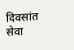दिवसांत सेवा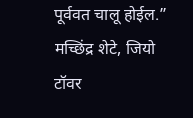पूर्ववत चालू होईल.”
मच्छिंद्र शेटे, जियो टॉवर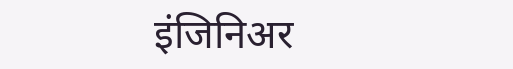इंजिनिअर